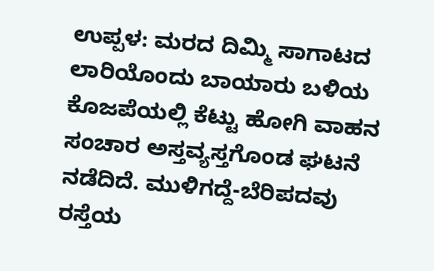ಉಪ್ಪಳ: ಮರದ ದಿಮ್ಮಿ ಸಾಗಾಟದ ಲಾರಿಯೊಂದು ಬಾಯಾರು ಬಳಿಯ ಕೊಜಪೆಯಲ್ಲಿ ಕೆಟ್ಟು ಹೋಗಿ ವಾಹನ ಸಂಚಾರ ಅಸ್ತವ್ಯಸ್ತಗೊಂಡ ಘಟನೆ ನಡೆದಿದೆ. ಮುಳಿಗದ್ದೆ-ಬೆರಿಪದವು ರಸ್ತೆಯ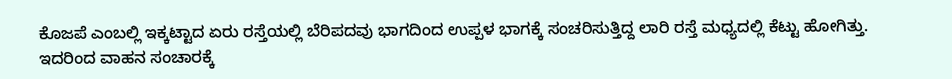ಕೊಜಪೆ ಎಂಬಲ್ಲಿ ಇಕ್ಕಟ್ಟಾದ ಏರು ರಸ್ತೆಯಲ್ಲಿ ಬೆರಿಪದವು ಭಾಗದಿಂದ ಉಪ್ಪಳ ಭಾಗಕ್ಕೆ ಸಂಚರಿಸುತ್ತಿದ್ದ ಲಾರಿ ರಸ್ತೆ ಮಧ್ಯದಲ್ಲಿ ಕೆಟ್ಟು ಹೋಗಿತ್ತು. ಇದರಿಂದ ವಾಹನ ಸಂಚಾರಕ್ಕೆ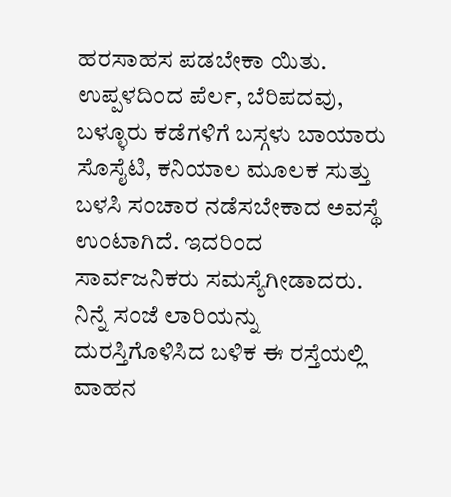ಹರಸಾಹಸ ಪಡಬೇಕಾ ಯಿತು.
ಉಪ್ಪಳದಿಂದ ಪೆರ್ಲ, ಬೆರಿಪದವು, ಬಳ್ಳೂರು ಕಡೆಗಳಿಗೆ ಬಸ್ಗಳು ಬಾಯಾರು ಸೊಸೈಟಿ, ಕನಿಯಾಲ ಮೂಲಕ ಸುತ್ತು ಬಳಸಿ ಸಂಚಾರ ನಡೆಸಬೇಕಾದ ಅವಸ್ಥೆ ಉಂಟಾಗಿದೆ. ಇದರಿಂದ ಸಾರ್ವಜನಿಕರು ಸಮಸ್ಯೆಗೀಡಾದರು. ನಿನ್ನೆ ಸಂಜೆ ಲಾರಿಯನ್ನು ದುರಸ್ತಿಗೊಳಿಸಿದ ಬಳಿಕ ಈ ರಸ್ತೆಯಲ್ಲಿ ವಾಹನ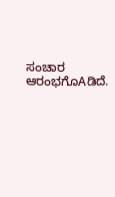ಸಂಚಾರ ಆರಂಭಗೊAಡಿದೆ.